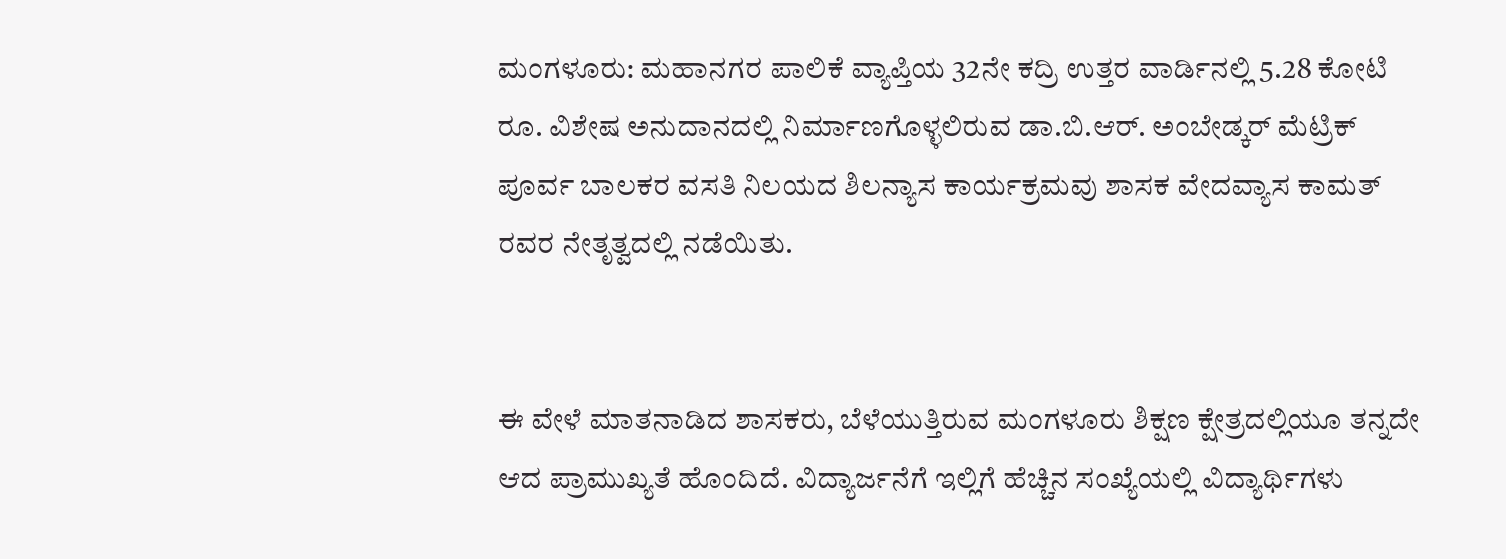ಮಂಗಳೂರು: ಮಹಾನಗರ ಪಾಲಿಕೆ ವ್ಯಾಪ್ತಿಯ 32ನೇ ಕದ್ರಿ ಉತ್ತರ ವಾರ್ಡಿನಲ್ಲಿ 5.28 ಕೋಟಿ ರೂ. ವಿಶೇಷ ಅನುದಾನದಲ್ಲಿ ನಿರ್ಮಾಣಗೊಳ್ಳಲಿರುವ ಡಾ.ಬಿ.ಆರ್. ಅಂಬೇಡ್ಕರ್ ಮೆಟ್ರಿಕ್ ಪೂರ್ವ ಬಾಲಕರ ವಸತಿ ನಿಲಯದ ಶಿಲನ್ಯಾಸ ಕಾರ್ಯಕ್ರಮವು ಶಾಸಕ ವೇದವ್ಯಾಸ ಕಾಮತ್ ರವರ ನೇತೃತ್ವದಲ್ಲಿ ನಡೆಯಿತು.


ಈ ವೇಳೆ ಮಾತನಾಡಿದ ಶಾಸಕರು, ಬೆಳೆಯುತ್ತಿರುವ ಮಂಗಳೂರು ಶಿಕ್ಷಣ ಕ್ಷೇತ್ರದಲ್ಲಿಯೂ ತನ್ನದೇ ಆದ ಪ್ರಾಮುಖ್ಯತೆ ಹೊಂದಿದೆ. ವಿದ್ಯಾರ್ಜನೆಗೆ ಇಲ್ಲಿಗೆ ಹೆಚ್ಚಿನ ಸಂಖ್ಯೆಯಲ್ಲಿ ವಿದ್ಯಾರ್ಥಿಗಳು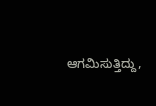ಆಗಮಿಸುತ್ತಿದ್ದು,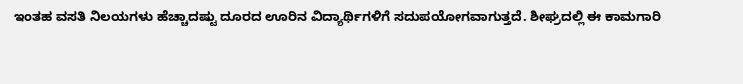ಇಂತಹ ವಸತಿ ನಿಲಯಗಳು ಹೆಚ್ಚಾದಷ್ಟು ದೂರದ ಊರಿನ ವಿದ್ಯಾರ್ಥಿಗಳಿಗೆ ಸದುಪಯೋಗವಾಗುತ್ತದೆ. ಶೀಘ್ರದಲ್ಲಿ ಈ ಕಾಮಗಾರಿ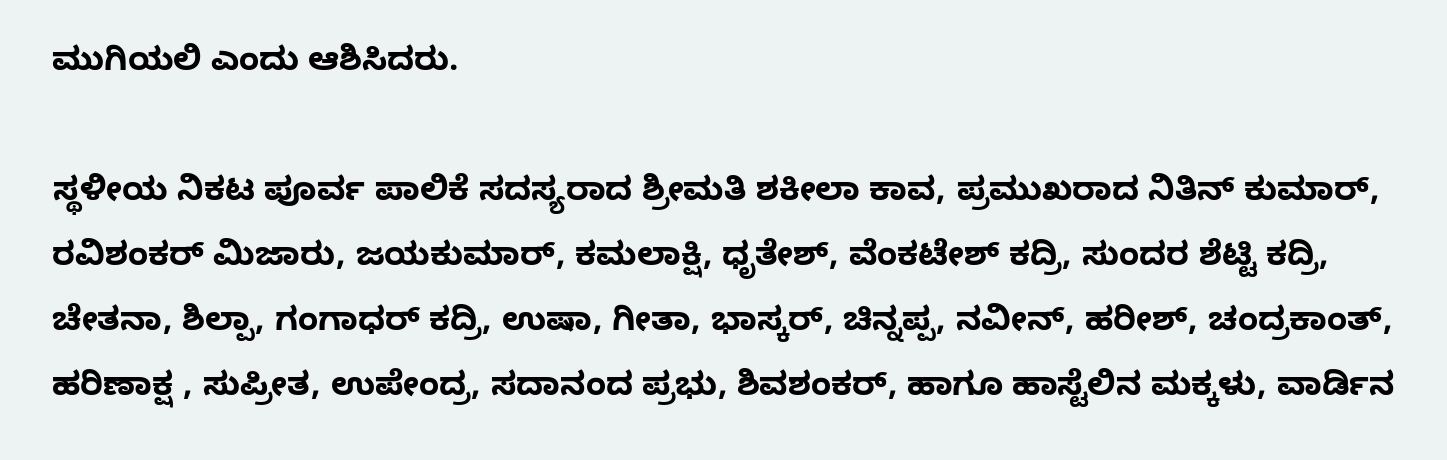ಮುಗಿಯಲಿ ಎಂದು ಆಶಿಸಿದರು.

ಸ್ಥಳೀಯ ನಿಕಟ ಪೂರ್ವ ಪಾಲಿಕೆ ಸದಸ್ಯರಾದ ಶ್ರೀಮತಿ ಶಕೀಲಾ ಕಾವ, ಪ್ರಮುಖರಾದ ನಿತಿನ್ ಕುಮಾರ್, ರವಿಶಂಕರ್ ಮಿಜಾರು, ಜಯಕುಮಾರ್, ಕಮಲಾಕ್ಷಿ, ಧೃತೇಶ್, ವೆಂಕಟೇಶ್ ಕದ್ರಿ, ಸುಂದರ ಶೆಟ್ಟಿ ಕದ್ರಿ, ಚೇತನಾ, ಶಿಲ್ಪಾ, ಗಂಗಾಧರ್ ಕದ್ರಿ, ಉಷಾ, ಗೀತಾ, ಭಾಸ್ಕರ್, ಚಿನ್ನಪ್ಪ, ನವೀನ್, ಹರೀಶ್, ಚಂದ್ರಕಾಂತ್, ಹರಿಣಾಕ್ಷ , ಸುಪ್ರೀತ, ಉಪೇಂದ್ರ, ಸದಾನಂದ ಪ್ರಭು, ಶಿವಶಂಕರ್, ಹಾಗೂ ಹಾಸ್ಟೆಲಿನ ಮಕ್ಕಳು, ವಾರ್ಡಿನ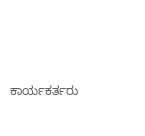ಕಾರ್ಯಕರ್ತರು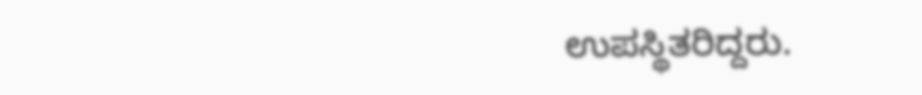ಉಪಸ್ಥಿತರಿದ್ದರು.